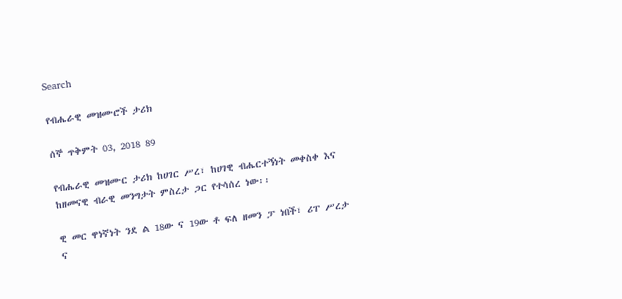Search

የብሔራዊ መዝሙሮች ታሪክ

ሰኞ ጥቅምት 03, 2018 89

የብሔራዊ መዝሙር ታሪክ ከሀገር ሥረ፣ ከሀገዊ ብሔርተኝነት መቀስቀ እና ከዘመናዊ ብራዊ መንግታት ምስረታ ጋር የተሳሰረ ነው፡፡

ዊ መር ዋነኛነት ንደ ል 18ው ና 19ው ቶ ፍለ ዘመን ፓ ነበች፣ ሪፐ ሥረታ ና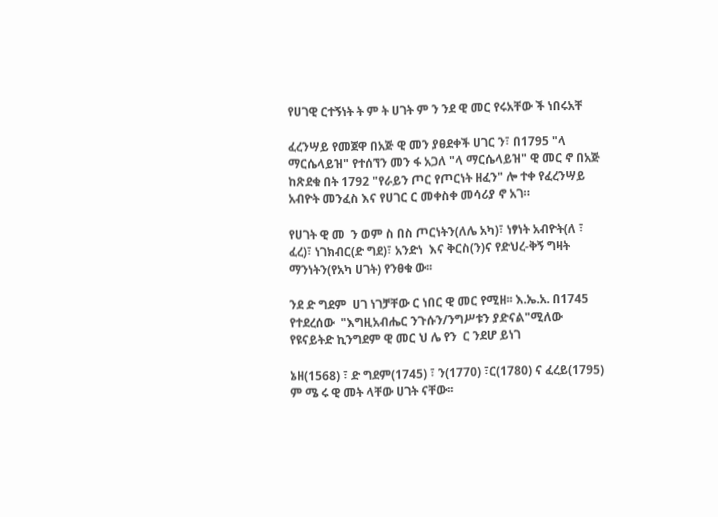የሀገዊ ርተኝነት ት ም ት ሀገት ም ን ንደ ዊ መር የሩአቸው ች ነበሩአቸ

ፈረንሣይ የመጀዋ በአጅ ዊ መን ያፀደቀች ሀገር ን፣ በ1795 "ላ ማርሴላይዝ" የተሰኘን መን ፋ አጋለ "ላ ማርሴላይዝ" ዊ መር ኖ በአጅ ከጽደቁ በት 1792 "የራይን ጦር የጦርነት ዘፈን" ሎ ተቀ የፈረንሣይ አብዮት መንፈስ እና የሀገር ር መቀስቀ መሳሪያ ኖ አገ።

የሀገት ዊ መ  ን ወም ስ በስ ጦርነትን(ለሌ አካ)፣ ነፃነት አብዮት(ለ ፣ ፈረ)፣ ነገክብር(ድ ግደ)፣ አንድነ  እና ቅርስ(ን)ና የድህረ-ቅኝ ግዛት ማንነትን(የአካ ሀገት) የንፀቁ ው፡፡

ንደ ድ ግደም  ሀገ ነገቻቸው ር ነበር ዊ መር የሚዘ፡፡ እ.ኤ.አ. በ1745 የተደረሰው  "እግዚአብሔር ንጉሱን/ንግሥቱን ያድናል"ሚለው የዩናይትድ ኪንግደም ዊ መር ህ ሌ የን  ር ንደሆ ይነገ

ኔዘ(1568) ፣ ድ ግደም(1745) ፣ ን(1770) ፣ር(1780) ና ፈረይ(1795) ም ሜ ሩ ዊ መት ላቸው ሀገት ናቸው፡፡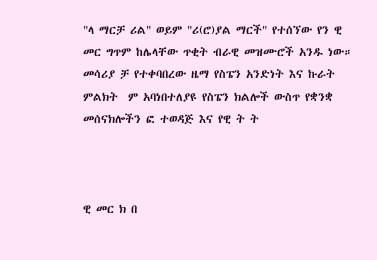"ላ ማርቻ ሪል" ወይም "ሪ(ሮ)ያል ማርች" የተሰኘው የን ዊ መር ግጥም ከሌላቸው ጥቂት ብራዊ መዝሙሮች አንዱ ነው። መሳሪያ ቻ የተቀባበረው ዜማ የስፔን አንድነት እና ኩራት ምልክት  ም አባነበተለያዩ የስፔን ክልሎች ውስጥ የቋንቋ መሰናክሎችን ፎ ተወዳጅ እና የዊ ት ት



ዊ መር ክ በ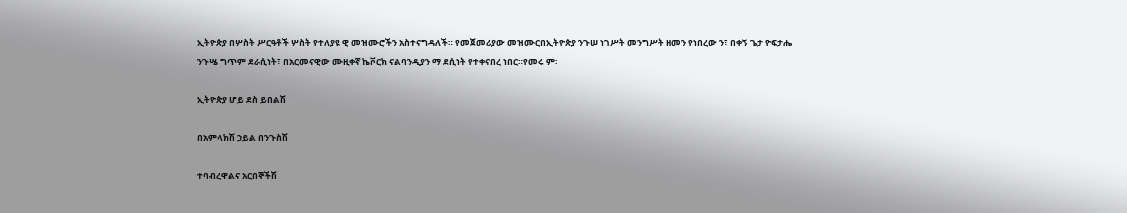ኢትዮጵያ በሦስት ሥርዓቶች ሦስት የተለያዩ ዊ መዝሙሮችን አስተናግዳለች። የመጀመሪያው መዝሙርበኢትዮጵያ ንጉሠ ነገሥት መንግሥት ዘመን የነበረው ን፣ በቀኝ ጌታ ዮፍታሔ ንጉሤ ግጥም ደራሲነት፣ በአርመናዊው ሙዚቀኛ ኬቮርክ ናልባንዲያን ማ ደሲነት የተቀናበረ ነበር።የመሩ ም፡

ኢትዮጵያ ሆይ ደስ ይበልሽ

በአምላክሽ ኃይል በንጉስሽ

ተባብረዋልና አርበኞችሽ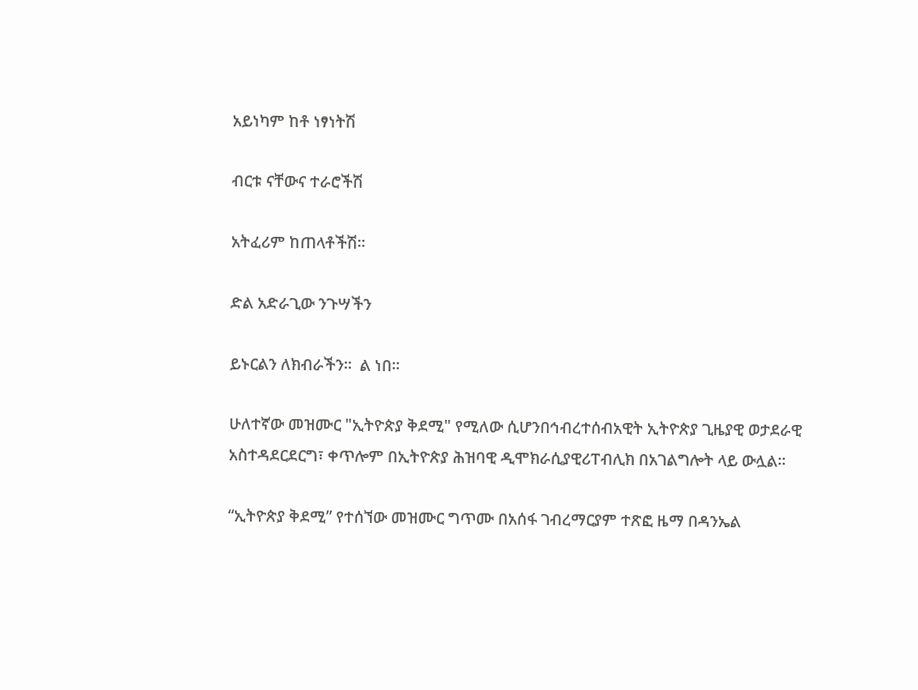አይነካም ከቶ ነፃነትሽ

ብርቱ ናቸውና ተራሮችሽ

አትፈሪም ከጠላቶችሽ።

ድል አድራጊው ንጉሣችን

ይኑርልን ለክብራችን።  ል ነበ፡፡

ሁለተኛው መዝሙር "ኢትዮጵያ ቅደሚ" የሚለው ሲሆንበኅብረተሰብአዊት ኢትዮጵያ ጊዜያዊ ወታደራዊ አስተዳደርደርግ፣ ቀጥሎም በኢትዮጵያ ሕዝባዊ ዲሞክራሲያዊሪፐብሊክ በአገልግሎት ላይ ውሏል።

“ኢትዮጵያ ቅደሚ” የተሰኘው መዝሙር ግጥሙ በአሰፋ ገብረማርያም ተጽፎ ዜማ በዳንኤል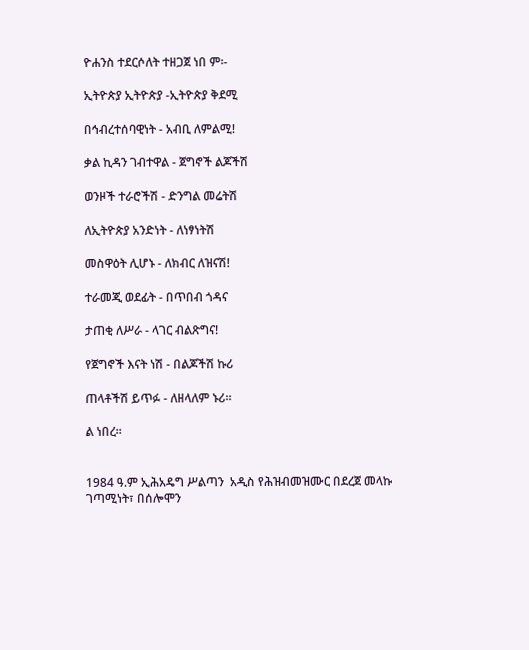ዮሐንስ ተደርሶለት ተዘጋጀ ነበ ም፡-

ኢትዮጵያ ኢትዮጵያ -ኢትዮጵያ ቅደሚ

በኅብረተሰባዊነት - አብቢ ለምልሚ!

ቃል ኪዳን ገብተዋል - ጀግኖች ልጆችሽ

ወንዞች ተራሮችሽ - ድንግል መሬትሽ

ለኢትዮጵያ አንድነት - ለነፃነትሽ

መስዋዕት ሊሆኑ - ለክብር ለዝናሽ!

ተራመጂ ወደፊት - በጥበብ ጎዳና

ታጠቂ ለሥራ - ላገር ብልጽግና!

የጀግኖች እናት ነሽ - በልጆችሽ ኩሪ

ጠላቶችሽ ይጥፉ - ለዘላለም ኑሪ።

ል ነበረ፡፡


1984 ዓ.ም ኢሕአዴግ ሥልጣን  አዲስ የሕዝብመዝሙር በደረጀ መላኩ ገጣሚነት፣ በሰሎሞን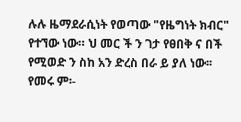ሉሉ ዜማደራሲነት የወጣው "የዜግነት ክብር" የተኘው ነው። ህ መር ች ን ገታ የፀበቅ ና በች የሚወድ ን ስከ አን ድረስ በራ ይ ያለ ነው፡፡ የመሩ ም፡-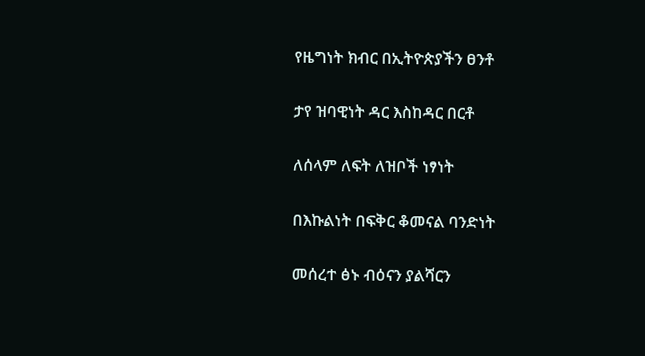የዜግነት ክብር በኢትዮጵያችን ፀንቶ

ታየ ዝባዊነት ዳር እስከዳር በርቶ

ለሰላም ለፍት ለዝቦች ነፃነት

በእኩልነት በፍቅር ቆመናል ባንድነት

መሰረተ ፅኑ ብዕናን ያልሻርን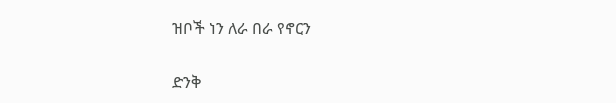ዝቦች ነን ለራ በራ የኖርን

ድንቅ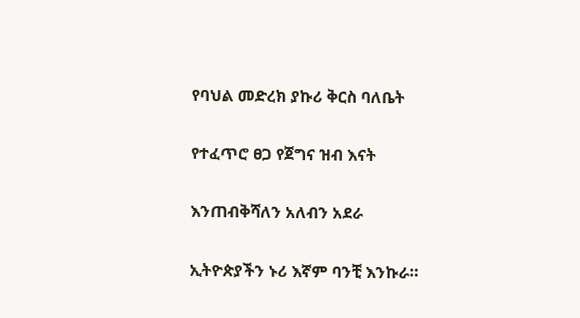የባህል መድረክ ያኩሪ ቅርስ ባለቤት

የተፈጥሮ ፀጋ የጀግና ዝብ እናት

እንጠብቅሻለን አለብን አደራ

ኢትዮጵያችን ኑሪ እኛም ባንቺ እንኩራ።